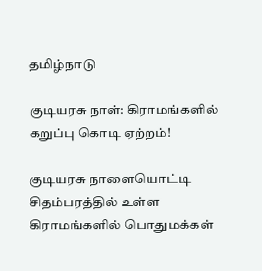தமிழ்நாடு

குடியரசு நாள்: கிராமங்களில் கறுப்பு கொடி ஏற்றம்!

குடியரசு நாளையொட்டி சிதம்பரத்தில் உள்ள கிராமங்களில் பொதுமக்கள்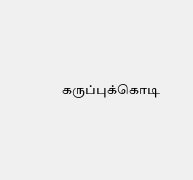கருப்புக்கொடி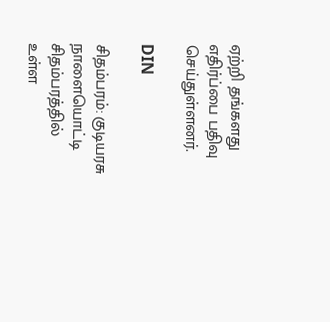ஏற்றி தங்களது எதிர்ப்பை பதிவு செய்துள்ளனர்.

DIN

சிதம்பரம்: குடியரசு நாளையொட்டி சிதம்பரத்தில் உள்ள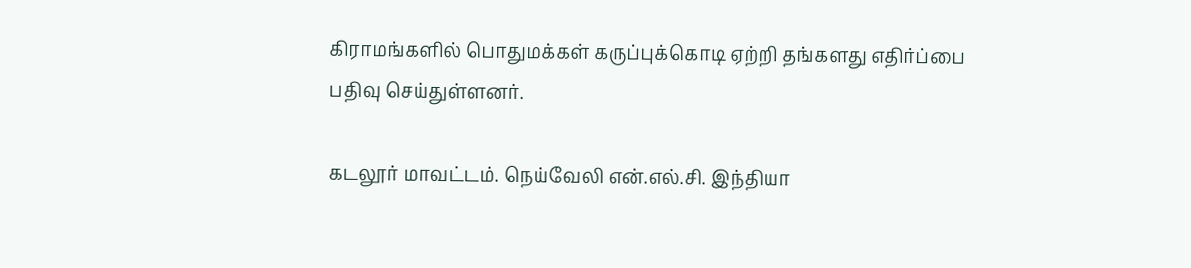கிராமங்களில் பொதுமக்கள் கருப்புக்கொடி ஏற்றி தங்களது எதிர்ப்பை பதிவு செய்துள்ளனர்.

கடலூர் மாவட்டம். நெய்வேலி என்.எல்.சி. இந்தியா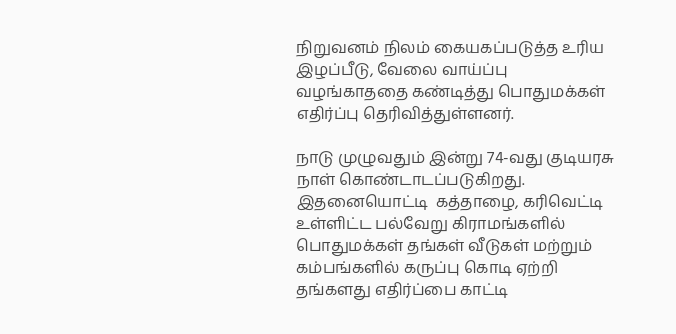நிறுவனம் நிலம் கையகப்படுத்த உரிய இழப்பீடு, வேலை வாய்ப்பு வழங்காததை கண்டித்து பொதுமக்கள் எதிர்ப்பு தெரிவித்துள்ளனர்.

நாடு முழுவதும் இன்று 74-வது குடியரசு நாள் கொண்டாடப்படுகிறது. இதனையொட்டி  கத்தாழை, கரிவெட்டி உள்ளிட்ட பல்வேறு கிராமங்களில் பொதுமக்கள் தங்கள் வீடுகள் மற்றும் கம்பங்களில் கருப்பு கொடி ஏற்றி தங்களது எதிர்ப்பை காட்டி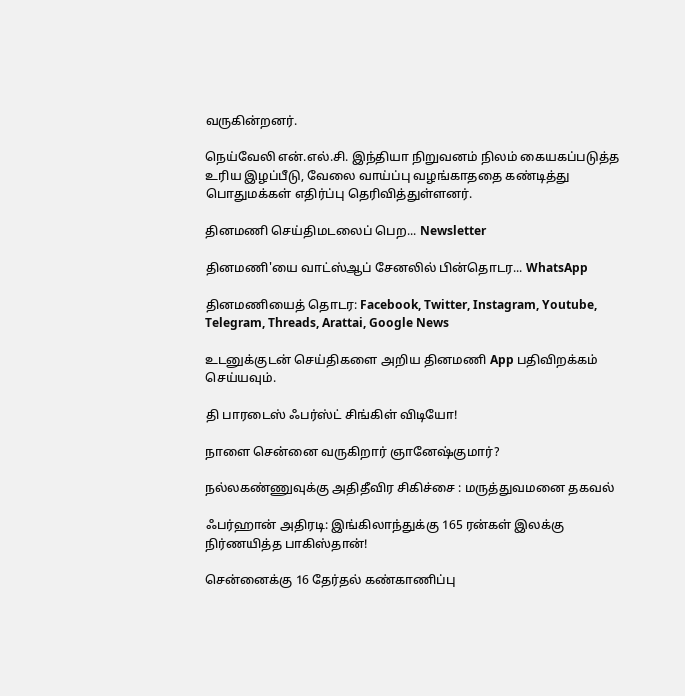வருகின்றனர்.

நெய்வேலி என்.எல்.சி. இந்தியா நிறுவனம் நிலம் கையகப்படுத்த உரிய இழப்பீடு, வேலை வாய்ப்பு வழங்காததை கண்டித்து பொதுமக்கள் எதிர்ப்பு தெரிவித்துள்ளனர்.

தினமணி செய்திமடலைப் பெற... Newsletter

தினமணி'யை வாட்ஸ்ஆப் சேனலில் பின்தொடர... WhatsApp

தினமணியைத் தொடர: Facebook, Twitter, Instagram, Youtube, Telegram, Threads, Arattai, Google News

உடனுக்குடன் செய்திகளை அறிய தினமணி App பதிவிறக்கம் செய்யவும்.

தி பாரடைஸ் ஃபர்ஸ்ட் சிங்கிள் விடியோ!

நாளை சென்னை வருகிறார் ஞானேஷ்குமார்?

நல்லகண்ணுவுக்கு அதிதீவிர சிகிச்சை : மருத்துவமனை தகவல்

ஃபர்ஹான் அதிரடி: இங்கிலாந்துக்கு 165 ரன்கள் இலக்கு நிர்ணயித்த பாகிஸ்தான்!

சென்னைக்கு 16 தேர்தல் கண்காணிப்பு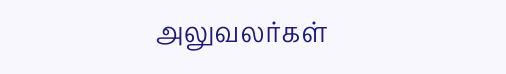அலுவலர்கள்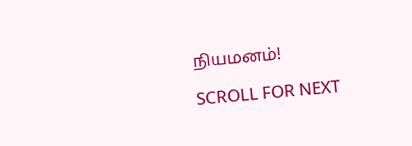நியமனம்!

SCROLL FOR NEXT